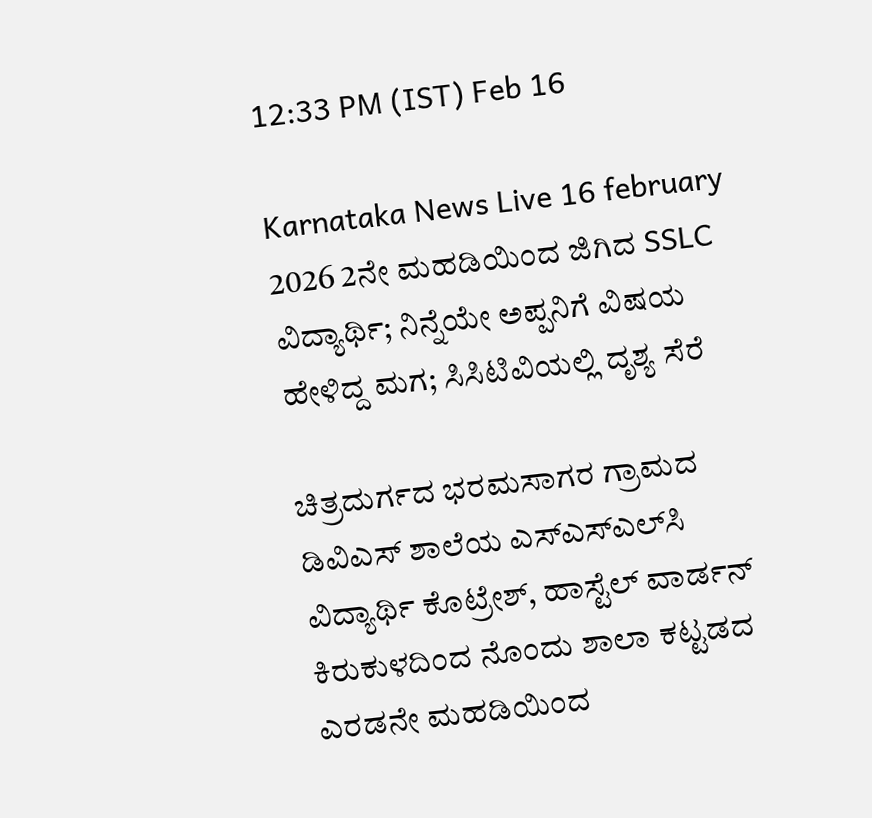12:33 PM (IST) Feb 16

Karnataka News Live 16 february 2026 2ನೇ ಮಹಡಿಯಿಂದ ಜಿಗಿದ SSLC ವಿದ್ಯಾರ್ಥಿ; ನಿನ್ನೆಯೇ ಅಪ್ಪನಿಗೆ ವಿಷಯ ಹೇಳಿದ್ದ ಮಗ; ಸಿಸಿಟಿವಿಯಲ್ಲಿ ದೃಶ್ಯ ಸೆರೆ

ಚಿತ್ರದುರ್ಗದ ಭರಮಸಾಗರ ಗ್ರಾಮದ ಡಿವಿಎಸ್ ಶಾಲೆಯ ಎಸ್‌ಎಸ್‌ಎಲ್‌ಸಿ ವಿದ್ಯಾರ್ಥಿ ಕೊಟ್ರೇಶ್, ಹಾಸ್ಟೆಲ್ ವಾರ್ಡನ್ ಕಿರುಕುಳದಿಂದ ನೊಂದು ಶಾಲಾ ಕಟ್ಟಡದ ಎರಡನೇ ಮಹಡಿಯಿಂದ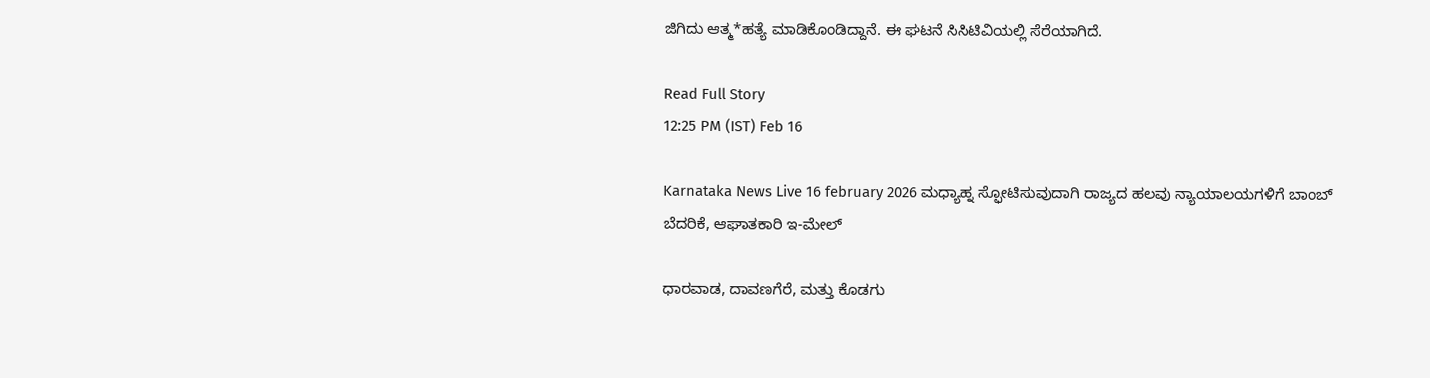ಜಿಗಿದು ಆತ್ಮ*ಹತ್ಯೆ ಮಾಡಿಕೊಂಡಿದ್ದಾನೆ. ಈ ಘಟನೆ ಸಿಸಿಟಿವಿಯಲ್ಲಿ ಸೆರೆಯಾಗಿದೆ.

Read Full Story
12:25 PM (IST) Feb 16

Karnataka News Live 16 february 2026 ಮಧ್ಯಾಹ್ನ ಸ್ಫೋಟಿಸುವುದಾಗಿ ರಾಜ್ಯದ ಹಲವು ನ್ಯಾಯಾಲಯಗಳಿಗೆ ಬಾಂಬ್ ಬೆದರಿಕೆ, ಆಘಾತಕಾರಿ ಇ-ಮೇಲ್‌

ಧಾರವಾಡ, ದಾವಣಗೆರೆ, ಮತ್ತು ಕೊಡಗು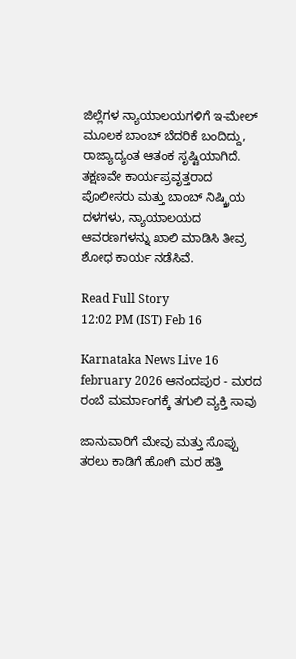ಜಿಲ್ಲೆಗಳ ನ್ಯಾಯಾಲಯಗಳಿಗೆ ಇ-ಮೇಲ್ ಮೂಲಕ ಬಾಂಬ್ ಬೆದರಿಕೆ ಬಂದಿದ್ದು, ರಾಜ್ಯಾದ್ಯಂತ ಆತಂಕ ಸೃಷ್ಟಿಯಾಗಿದೆ. ತಕ್ಷಣವೇ ಕಾರ್ಯಪ್ರವೃತ್ತರಾದ ಪೊಲೀಸರು ಮತ್ತು ಬಾಂಬ್ ನಿಷ್ಕ್ರಿಯ ದಳಗಳು, ನ್ಯಾಯಾಲಯದ ಆವರಣಗಳನ್ನು ಖಾಲಿ ಮಾಡಿಸಿ ತೀವ್ರ ಶೋಧ ಕಾರ್ಯ ನಡೆಸಿವೆ.

Read Full Story
12:02 PM (IST) Feb 16

Karnataka News Live 16 february 2026 ಆನಂದಪುರ - ಮರದ ರಂಬೆ ಮರ್ಮಾಂಗಕ್ಕೆ ತಗುಲಿ ವ್ಯಕ್ತಿ ಸಾವು

ಜಾನುವಾರಿಗೆ ಮೇವು ಮತ್ತು ಸೊಪ್ಪು ತರಲು ಕಾಡಿಗೆ ಹೋಗಿ ಮರ ಹತ್ತಿ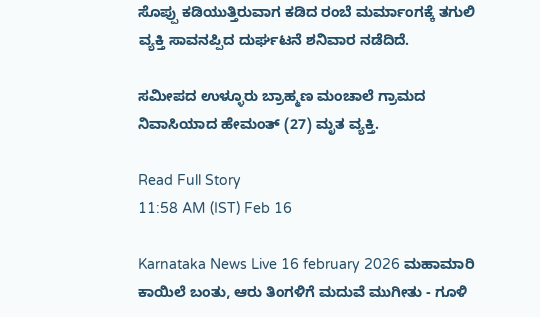ಸೊಪ್ಪು ಕಡಿಯುತ್ತಿರುವಾಗ ಕಡಿದ ರಂಬೆ ಮರ್ಮಾಂಗಕ್ಕೆ ತಗುಲಿ ವ್ಯಕ್ತಿ ಸಾವನಪ್ಪಿದ ದುರ್ಘಟನೆ ಶನಿವಾರ ನಡೆದಿದೆ.

ಸಮೀಪದ ಉಳ್ಳೂರು ಬ್ರಾಹ್ಮಣ ಮಂಚಾಲೆ ಗ್ರಾಮದ ನಿವಾಸಿಯಾದ ಹೇಮಂತ್ (27) ಮೃತ ವ್ಯಕ್ತಿ.

Read Full Story
11:58 AM (IST) Feb 16

Karnataka News Live 16 february 2026 ಮಹಾಮಾರಿ ಕಾಯಿಲೆ ಬಂತು, ಆರು ತಿಂಗಳಿಗೆ ಮದುವೆ ಮುಗೀತು - ಗೂಳಿ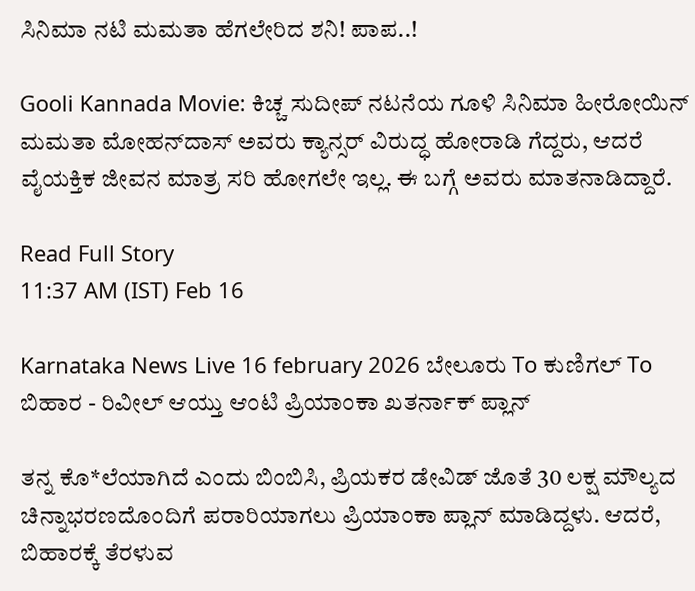ಸಿನಿಮಾ ನಟಿ ಮಮತಾ ಹೆಗಲೇರಿದ ಶನಿ! ಪಾಪ..!

Gooli Kannada Movie: ಕಿಚ್ಚ ಸುದೀಪ್‌ ನಟನೆಯ ಗೂಳಿ ಸಿನಿಮಾ ಹೀರೋಯಿನ್‌ ಮಮತಾ ಮೋಹನ್‌ದಾಸ್‌ ಅವರು ಕ್ಯಾನ್ಸರ್‌ ವಿರುದ್ಧ ಹೋರಾಡಿ ಗೆದ್ದರು, ಆದರೆ ವೈಯಕ್ತಿಕ ಜೀವನ ಮಾತ್ರ ಸರಿ ಹೋಗಲೇ ಇಲ್ಲ. ಈ ಬಗ್ಗೆ ಅವರು ಮಾತನಾಡಿದ್ದಾರೆ.

Read Full Story
11:37 AM (IST) Feb 16

Karnataka News Live 16 february 2026 ಬೇಲೂರು To ಕುಣಿಗಲ್ To ಬಿಹಾರ - ರಿವೀಲ್ ಆಯ್ತು ಆಂಟಿ ಪ್ರಿಯಾಂಕಾ ಖತರ್ನಾಕ್ ಪ್ಲಾನ್‌

ತನ್ನ ಕೊ*ಲೆಯಾಗಿದೆ ಎಂದು ಬಿಂಬಿಸಿ, ಪ್ರಿಯಕರ ಡೇವಿಡ್ ಜೊತೆ 30 ಲಕ್ಷ ಮೌಲ್ಯದ ಚಿನ್ನಾಭರಣದೊಂದಿಗೆ ಪರಾರಿಯಾಗಲು ಪ್ರಿಯಾಂಕಾ ಪ್ಲಾನ್ ಮಾಡಿದ್ದಳು. ಆದರೆ, ಬಿಹಾರಕ್ಕೆ ತೆರಳುವ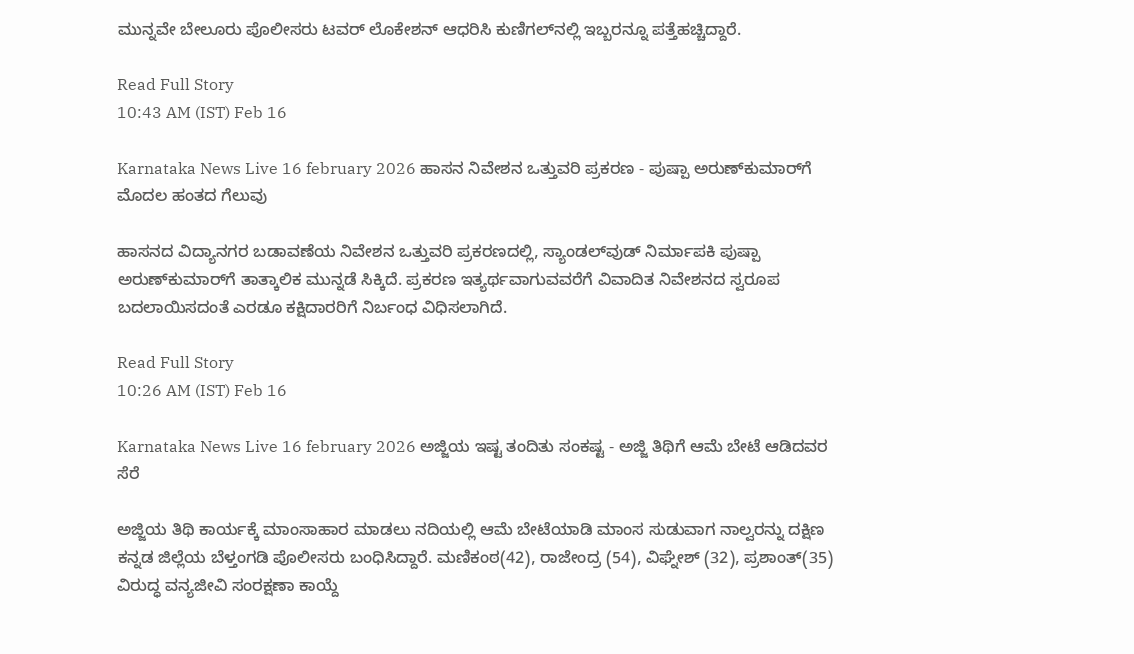ಮುನ್ನವೇ ಬೇಲೂರು ಪೊಲೀಸರು ಟವರ್ ಲೊಕೇಶನ್ ಆಧರಿಸಿ ಕುಣಿಗಲ್‌ನಲ್ಲಿ ಇಬ್ಬರನ್ನೂ ಪತ್ತೆಹಚ್ಚಿದ್ದಾರೆ.

Read Full Story
10:43 AM (IST) Feb 16

Karnataka News Live 16 february 2026 ಹಾಸನ ನಿವೇಶನ ಒತ್ತುವರಿ ಪ್ರಕರಣ - ಪುಷ್ಪಾ ಅರುಣ್‌ಕುಮಾರ್‌ಗೆ ಮೊದಲ ಹಂತದ ಗೆಲುವು

ಹಾಸನದ ವಿದ್ಯಾನಗರ ಬಡಾವಣೆಯ ನಿವೇಶನ ಒತ್ತುವರಿ ಪ್ರಕರಣದಲ್ಲಿ, ಸ್ಯಾಂಡಲ್‌ವುಡ್ ನಿರ್ಮಾಪಕಿ ಪುಷ್ಪಾ ಅರುಣ್‌ಕುಮಾರ್‌ಗೆ ತಾತ್ಕಾಲಿಕ ಮುನ್ನಡೆ ಸಿಕ್ಕಿದೆ. ಪ್ರಕರಣ ಇತ್ಯರ್ಥವಾಗುವವರೆಗೆ ವಿವಾದಿತ ನಿವೇಶನದ ಸ್ವರೂಪ ಬದಲಾಯಿಸದಂತೆ ಎರಡೂ ಕಕ್ಷಿದಾರರಿಗೆ ನಿರ್ಬಂಧ ವಿಧಿಸಲಾಗಿದೆ.

Read Full Story
10:26 AM (IST) Feb 16

Karnataka News Live 16 february 2026 ಅಜ್ಜಿಯ ಇಷ್ಟ ತಂದಿತು ಸಂಕಷ್ಟ - ಅಜ್ಜಿ ತಿಥಿಗೆ ಆಮೆ ಬೇಟೆ ಆಡಿದವರ ಸೆರೆ

ಅಜ್ಜಿಯ ತಿಥಿ ಕಾರ್ಯಕ್ಕೆ ಮಾಂಸಾಹಾರ ಮಾಡಲು ನದಿಯಲ್ಲಿ ಆಮೆ ಬೇಟೆಯಾಡಿ ಮಾಂಸ ಸುಡುವಾಗ ನಾಲ್ವರನ್ನು ದಕ್ಷಿಣ ಕನ್ನಡ ಜಿಲ್ಲೆಯ ಬೆಳ್ತಂಗಡಿ ಪೊಲೀಸರು ಬಂಧಿಸಿದ್ದಾರೆ. ಮಣಿಕಂಠ(42), ರಾಜೇಂದ್ರ (54), ವಿಘ್ನೇಶ್ (32), ಪ್ರಶಾಂತ್(35) ವಿರುದ್ಧ ವನ್ಯಜೀವಿ ಸಂರಕ್ಷಣಾ ಕಾಯ್ದೆ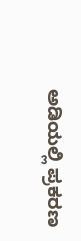ಅಡಿಯಲ್ಲಿ ಪ್ರಕರಣ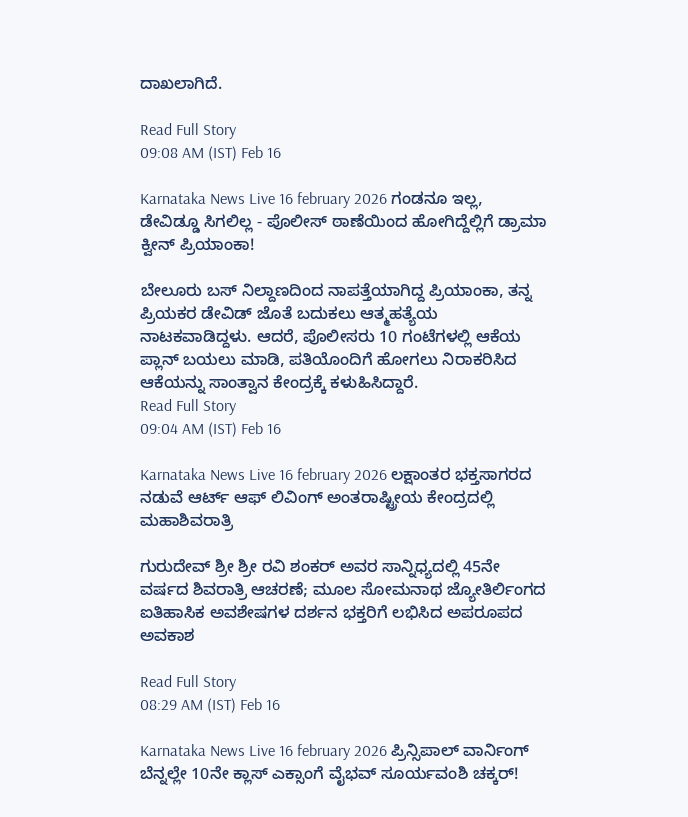ದಾಖಲಾಗಿದೆ.

Read Full Story
09:08 AM (IST) Feb 16

Karnataka News Live 16 february 2026 ಗಂಡನೂ ಇಲ್ಲ, ಡೇವಿಡ್ಡೂ ಸಿಗಲಿಲ್ಲ - ಪೊಲೀಸ್ ಠಾಣೆಯಿಂದ ಹೋಗಿದ್ದೆಲ್ಲಿಗೆ ಡ್ರಾಮಾ ಕ್ವೀನ್ ಪ್ರಿಯಾಂಕಾ!

ಬೇಲೂರು ಬಸ್ ನಿಲ್ದಾಣದಿಂದ ನಾಪತ್ತೆಯಾಗಿದ್ದ ಪ್ರಿಯಾಂಕಾ, ತನ್ನ ಪ್ರಿಯಕರ ಡೇವಿಡ್ ಜೊತೆ ಬದುಕಲು ಆತ್ಮಹತ್ಯೆಯ ನಾಟಕವಾಡಿದ್ದಳು. ಆದರೆ, ಪೊಲೀಸರು 10 ಗಂಟೆಗಳಲ್ಲಿ ಆಕೆಯ ಪ್ಲಾನ್ ಬಯಲು ಮಾಡಿ, ಪತಿಯೊಂದಿಗೆ ಹೋಗಲು ನಿರಾಕರಿಸಿದ ಆಕೆಯನ್ನು ಸಾಂತ್ವಾನ ಕೇಂದ್ರಕ್ಕೆ ಕಳುಹಿಸಿದ್ದಾರೆ.
Read Full Story
09:04 AM (IST) Feb 16

Karnataka News Live 16 february 2026 ಲಕ್ಷಾಂತರ ಭಕ್ತಸಾಗರದ ನಡುವೆ ಆರ್ಟ್ ಆಫ್ ಲಿವಿಂಗ್ ಅಂತರಾಷ್ಟ್ರೀಯ ಕೇಂದ್ರದಲ್ಲಿ ಮಹಾಶಿವರಾತ್ರಿ

ಗುರುದೇವ್ ಶ್ರೀ ಶ್ರೀ ರವಿ ಶಂಕರ್ ಅವರ ಸಾನ್ನಿಧ್ಯದಲ್ಲಿ 45ನೇ ವರ್ಷದ ಶಿವರಾತ್ರಿ ಆಚರಣೆ; ಮೂಲ ಸೋಮನಾಥ ಜ್ಯೋತಿರ್ಲಿಂಗದ ಐತಿಹಾಸಿಕ ಅವಶೇಷಗಳ ದರ್ಶನ ಭಕ್ತರಿಗೆ ಲಭಿಸಿದ ಅಪರೂಪದ ಅವಕಾಶ

Read Full Story
08:29 AM (IST) Feb 16

Karnataka News Live 16 february 2026 ಪ್ರಿನ್ಸಿಪಾಲ್ ವಾರ್ನಿಂಗ್ ಬೆನ್ನಲ್ಲೇ 10ನೇ ಕ್ಲಾಸ್ ಎಕ್ಸಾಂಗೆ ವೈಭವ್ ಸೂರ್ಯವಂಶಿ ಚಕ್ಕರ್!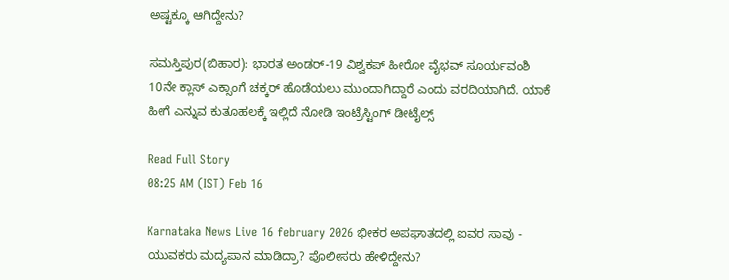ಅಷ್ಟಕ್ಕೂ ಆಗಿದ್ದೇನು?

ಸಮಸ್ತಿಪುರ(ಬಿಹಾರ): ಭಾರತ ಅಂಡರ್-19 ವಿಶ್ವಕಪ್ ಹೀರೋ ವೈಭವ್ ಸೂರ್ಯವಂಶಿ 10ನೇ ಕ್ಲಾಸ್ ಎಕ್ಸಾಂಗೆ ಚಕ್ಕರ್ ಹೊಡೆಯಲು ಮುಂದಾಗಿದ್ದಾರೆ ಎಂದು ವರದಿಯಾಗಿದೆ. ಯಾಕೆ ಹೀಗೆ ಎನ್ನುವ ಕುತೂಹಲಕ್ಕೆ ಇಲ್ಲಿದೆ ನೋಡಿ ಇಂಟ್ರೆಸ್ಟಿಂಗ್ ಡೀಟೈಲ್ಸ್

Read Full Story
08:25 AM (IST) Feb 16

Karnataka News Live 16 february 2026 ಭೀಕರ ಅಪಘಾತದಲ್ಲಿ ಐವರ ಸಾವು - ಯುವಕರು ಮದ್ಯಪಾನ ಮಾಡಿದ್ರಾ? ಪೊಲೀಸರು ಹೇಳಿದ್ದೇನು?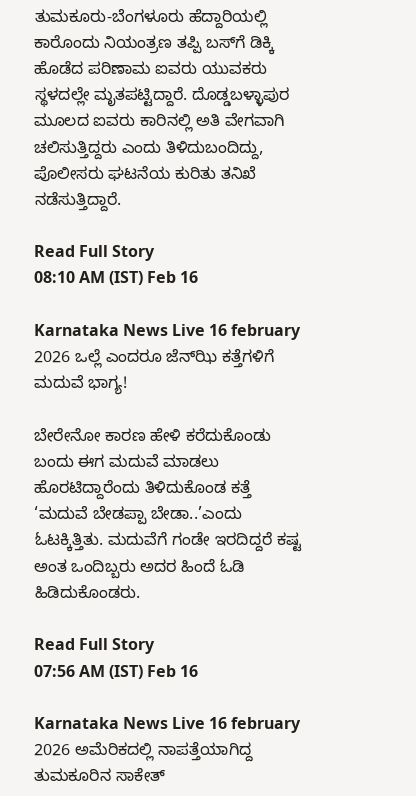ತುಮಕೂರು-ಬೆಂಗಳೂರು ಹೆದ್ದಾರಿಯಲ್ಲಿ ಕಾರೊಂದು ನಿಯಂತ್ರಣ ತಪ್ಪಿ ಬಸ್‌ಗೆ ಡಿಕ್ಕಿ ಹೊಡೆದ ಪರಿಣಾಮ ಐವರು ಯುವಕರು ಸ್ಥಳದಲ್ಲೇ ಮೃತಪಟ್ಟಿದ್ದಾರೆ. ದೊಡ್ಡಬಳ್ಳಾಪುರ ಮೂಲದ ಐವರು ಕಾರಿನಲ್ಲಿ ಅತಿ ವೇಗವಾಗಿ ಚಲಿಸುತ್ತಿದ್ದರು ಎಂದು ತಿಳಿದುಬಂದಿದ್ದು, ಪೊಲೀಸರು ಘಟನೆಯ ಕುರಿತು ತನಿಖೆ ನಡೆಸುತ್ತಿದ್ದಾರೆ.

Read Full Story
08:10 AM (IST) Feb 16

Karnataka News Live 16 february 2026 ಒಲ್ಲೆ ಎಂದರೂ ಜೆನ್‌ಝಿ ಕತ್ತೆಗಳಿಗೆ ಮದುವೆ ಭಾಗ್ಯ!

ಬೇರೇನೋ ಕಾರಣ ಹೇಳಿ ಕರೆದುಕೊಂಡು ಬಂದು ಈಗ ಮದುವೆ ಮಾಡಲು ಹೊರಟಿದ್ದಾರೆಂದು ತಿಳಿದುಕೊಂಡ ಕತ್ತೆ ‘ಮದುವೆ ಬೇಡಪ್ಪಾ ಬೇಡಾ..’ಎಂದು ಓಟಕ್ಕಿತ್ತಿತು. ಮದುವೆಗೆ ಗಂಡೇ ಇರದಿದ್ದರೆ ಕಷ್ಟ ಅಂತ ಒಂದಿಬ್ಬರು ಅದರ ಹಿಂದೆ ಓಡಿ ಹಿಡಿದುಕೊಂಡರು.

Read Full Story
07:56 AM (IST) Feb 16

Karnataka News Live 16 february 2026 ಅಮೆರಿಕದಲ್ಲಿ ನಾಪತ್ತೆಯಾಗಿದ್ದ ತುಮಕೂರಿನ ಸಾಕೇತ್‌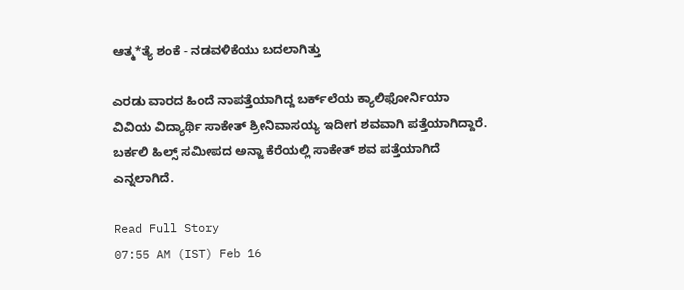ಆತ್ಮ*ತ್ಯೆ ಶಂಕೆ - ನಡವಳಿಕೆಯು ಬದಲಾಗಿತ್ತು

ಎರಡು ವಾರದ ಹಿಂದೆ ನಾಪತ್ತೆಯಾಗಿದ್ದ ಬರ್ಕ್‌ಲೆಯ ಕ್ಯಾಲಿಫೋರ್ನಿಯಾ ವಿವಿಯ ವಿದ್ಯಾರ್ಥಿ ಸಾಕೇತ್‌ ಶ್ರೀನಿವಾಸಯ್ಯ ಇದೀಗ ಶವವಾಗಿ ಪತ್ತೆಯಾಗಿದ್ದಾರೆ. ಬರ್ಕಲಿ ಹಿಲ್ಸ್‌ ಸಮೀಪದ ಅನ್ಜಾ ಕೆರೆಯಲ್ಲಿ ಸಾಕೇತ್‌ ಶವ ಪತ್ತೆಯಾಗಿದೆ ಎನ್ನಲಾಗಿದೆ.

Read Full Story
07:55 AM (IST) Feb 16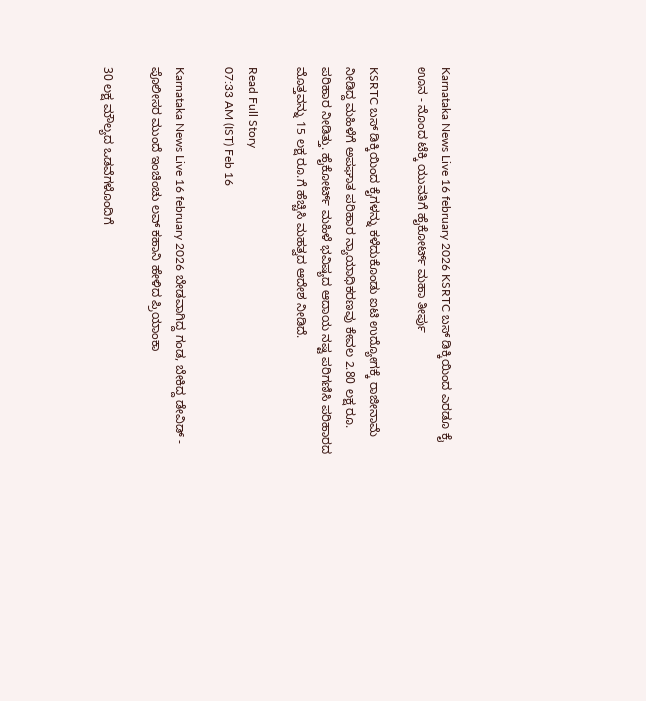Karnataka News Live 16 february 2026 KSRTC ಬಸ್ ಡಿಕ್ಕಿಯಿಂದ ಎರಡೂ ಕೈ ಊನ - ನೊಂದ ಟೆಕ್ಕಿ ಯುವತಿಗೆ ಹೈಕೋರ್ಟ್ ಮಹಾ ತೀರ್ಪು

KSRTC ಬಸ್ ಡಿಕ್ಕಿಯಿಂದ ಕೈಗಳನ್ನು ಕಳೆದುಕೊಂಡು ಐಟಿ ಉದ್ಯೋಗಕ್ಕೆ ರಾಜೀನಾಮೆ ನೀಡಿದ್ದ ಮಹಿಳೆಗೆ ಅಪಘಾತ ಪರಿಹಾರ ನ್ಯಾಯಾಧಿಕರಣವು ಕೇವಲ 2.80 ಲಕ್ಷ ರೂ. ಪರಿಹಾರ ನೀಡಿತ್ತು. ಹೈಕೋರ್ಟ್ ಮಹಿಳೆ ಭವಿಷ್ಯದ ಆದಾಯ ನಷ್ಟ ಪರಿಗಣಿಸಿ ಪರಿಹಾರದ ಮೊತ್ತವನ್ನು 15 ಲಕ್ಷ ರೂ.ಗೆ ಹೆಚ್ಚಿಸಿ ಮಹತ್ವದ ಆದೇಶ ನೀಡಿದೆ.

Read Full Story
07:33 AM (IST) Feb 16

Karnataka News Live 16 february 2026 ಬೇಡವಾಗಿದ್ದ ಗಂಡ, ಬೇಕಿದ್ದ ಡೇವಿಡ್ - ಪೊಲೀಸರ ಮುಂದೆ ಇಂಚಿಂಚು ಲವ್ ಕಹಾನಿ ಹೇಳಿದ ಪ್ರಿಯಾಂಕಾ

30 ಲಕ್ಷ ಮೌಲ್ಯದ ಒಡವೆಗಳೊಂದಿಗೆ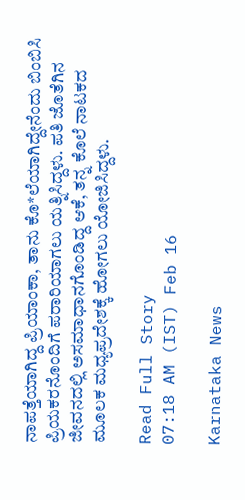ನಾಪತ್ತೆಯಾಗಿದ್ದ ಪ್ರಿಯಾಂಕಾ, ತಾನು ಕೊ*ಲೆಯಾಗಿದ್ದೇನೆಂದು ಬಿಂಬಿಸಿ ಪ್ರಿಯಕರನೊಂದಿಗೆ ಪರಾರಿಯಾಗಲು ಯತ್ನಿಸಿದ್ದಳು. ಪತಿ ಜೊತೆಗಿನ ಜೀವನದಲ್ಲಿ ಅಸಮಾಧಾನಗೊಂಡಿದ್ದ ಆಕೆ, ತನ್ನ ಕೊಲೆ ನಾಟಕದ ಮೂಲಕ ಮಧ್ಯಪ್ರದೇಶಕ್ಕೆ ಹೋಗಲು ಯೋಜಿಸಿದ್ದಳು.

Read Full Story
07:18 AM (IST) Feb 16

Karnataka News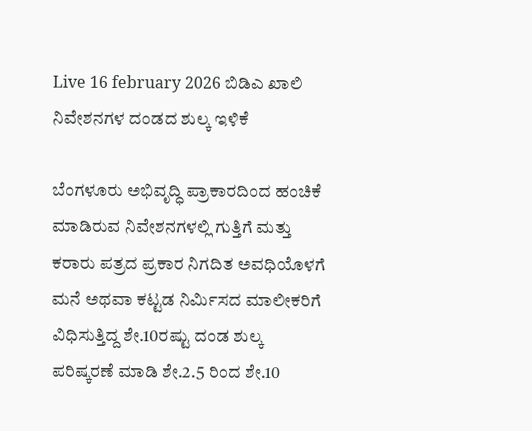Live 16 february 2026 ಬಿಡಿಎ ಖಾಲಿ ನಿವೇಶನಗಳ ದಂಡದ ಶುಲ್ಕ ಇಳಿಕೆ

ಬೆಂಗಳೂರು ಅಭಿವೃದ್ಧಿ ಪ್ರಾಕಾರದಿಂದ ಹಂಚಿಕೆ ಮಾಡಿರುವ ನಿವೇಶನಗಳಲ್ಲಿ ಗುತ್ತಿಗೆ ಮತ್ತು ಕರಾರು ಪತ್ರದ ಪ್ರಕಾರ ನಿಗದಿತ ಅವಧಿಯೊಳಗೆ ಮನೆ ಅಥವಾ ಕಟ್ಟಡ ನಿರ್ಮಿಸದ ಮಾಲೀಕರಿಗೆ ವಿಧಿಸುತ್ತಿದ್ದ ಶೇ.10ರಷ್ಟು ದಂಡ ಶುಲ್ಕ ಪರಿಷ್ಕರಣೆ ಮಾಡಿ ಶೇ.2.5 ರಿಂದ ಶೇ.10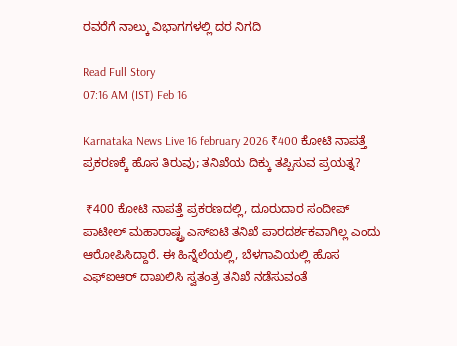ರವರೆಗೆ ನಾಲ್ಕು ವಿಭಾಗಗಳಲ್ಲಿ ದರ ನಿಗದಿ

Read Full Story
07:16 AM (IST) Feb 16

Karnataka News Live 16 february 2026 ₹400 ಕೋಟಿ ನಾಪತ್ತೆ ಪ್ರಕರಣಕ್ಕೆ ಹೊಸ ತಿರುವು; ತನಿಖೆಯ ದಿಕ್ಕು ತಪ್ಪಿಸುವ ಪ್ರಯತ್ನ?

 ₹400 ಕೋಟಿ ನಾಪತ್ತೆ ಪ್ರಕರಣದಲ್ಲಿ, ದೂರುದಾರ ಸಂದೀಪ್ ಪಾಟೀಲ್ ಮಹಾರಾಷ್ಟ್ರ ಎಸ್‌ಐಟಿ ತನಿಖೆ ಪಾರದರ್ಶಕವಾಗಿಲ್ಲ ಎಂದು ಆರೋಪಿಸಿದ್ದಾರೆ. ಈ ಹಿನ್ನೆಲೆಯಲ್ಲಿ, ಬೆಳಗಾವಿಯಲ್ಲಿ ಹೊಸ ಎಫ್‌ಐಆರ್ ದಾಖಲಿಸಿ ಸ್ವತಂತ್ರ ತನಿಖೆ ನಡೆಸುವಂತೆ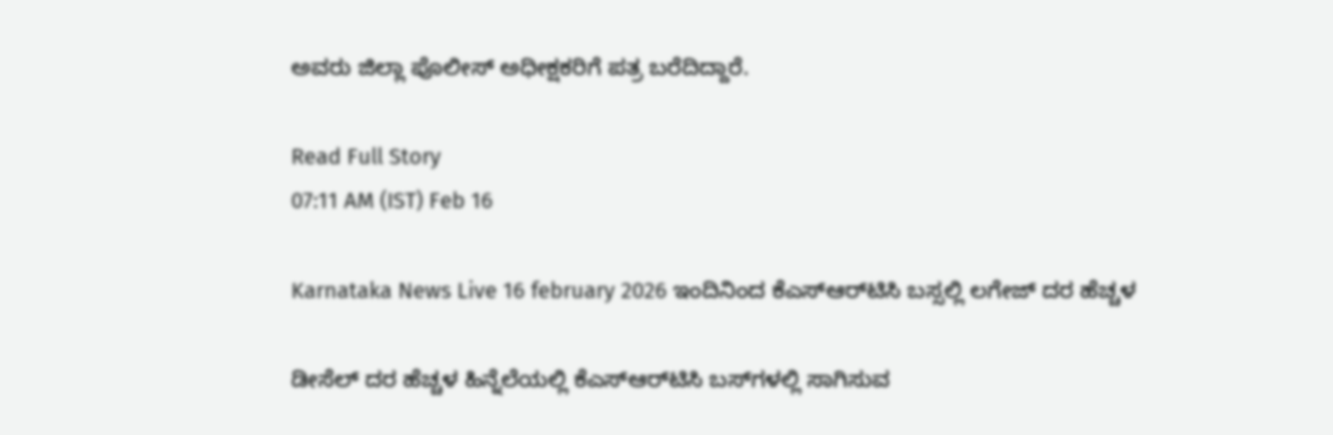ಅವರು ಜಿಲ್ಲಾ ಪೊಲೀಸ್ ಅಧೀಕ್ಷಕರಿಗೆ ಪತ್ರ ಬರೆದಿದ್ದಾರೆ.

Read Full Story
07:11 AM (IST) Feb 16

Karnataka News Live 16 february 2026 ಇಂದಿನಿಂದ ಕೆಎಸ್‌ಆರ್‌ಟಿಸಿ ಬಸ್ಸಲ್ಲಿ ಲಗೇಜ್‌ ದರ ಹೆಚ್ಚಳ

ಡೀಸೆಲ್ ದರ ಹೆಚ್ಚಳ ಹಿನ್ನೆಲೆಯಲ್ಲಿ ಕೆಎಸ್‌ಆರ್‌ಟಿಸಿ ಬಸ್‌ಗಳಲ್ಲಿ ಸಾಗಿಸುವ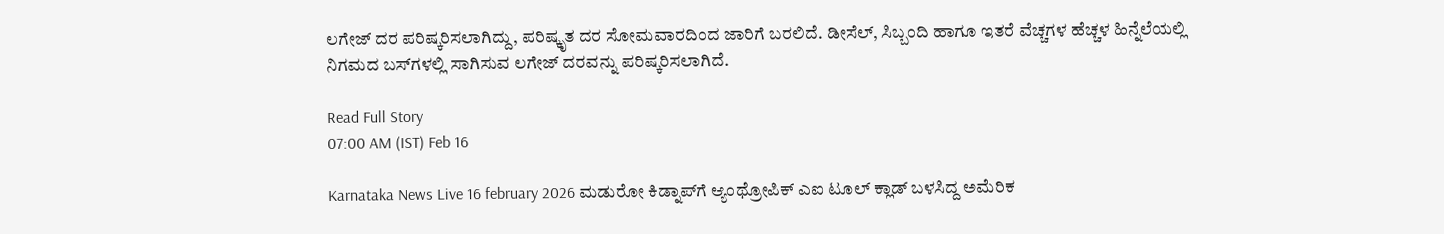ಲಗೇಜ್ ದರ ಪರಿಷ್ಕರಿಸಲಾಗಿದ್ದು, ಪರಿಷ್ಕೃತ ದರ ಸೋಮವಾರದಿಂದ ಜಾರಿಗೆ ಬರಲಿದೆ. ಡೀಸೆಲ್, ಸಿಬ್ಬಂದಿ ಹಾಗೂ ಇತರೆ ವೆಚ್ಚಗಳ ಹೆಚ್ಚಳ ಹಿನ್ನೆಲೆಯಲ್ಲಿ ನಿಗಮದ ಬಸ್‌ಗಳಲ್ಲಿ ಸಾಗಿಸುವ ಲಗೇಜ್ ದರವನ್ನು ಪರಿಷ್ಕರಿಸಲಾಗಿದೆ.

Read Full Story
07:00 AM (IST) Feb 16

Karnataka News Live 16 february 2026 ಮಡುರೋ ಕಿಡ್ನಾಪ್‌ಗೆ ಆ್ಯಂಥ್ರೋಪಿಕ್‌ ಎಐ ಟೂಲ್‌ ಕ್ಲಾಡ್‌ ಬಳಸಿದ್ದ ಅಮೆರಿಕ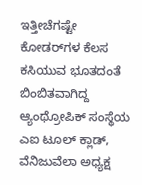ಇತ್ತೀಚೆಗಷ್ಟೇ ಕೋಡರ್‌ಗಳ ಕೆಲಸ ಕಸಿಯುವ ಭೂತದಂತೆ ಬಿಂಬಿತವಾಗಿದ್ದ ಆ್ಯಂಥ್ರೋಪಿಕ್‌ ಸಂಸ್ಥೆಯ ಎಐ ಟೂಲ್‌ ಕ್ಲಾಡ್‌, ವೆನಿಜುವೆಲಾ ಅಧ್ಯಕ್ಷ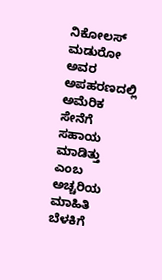ನಿಕೋಲಸ್‌ ಮಡುರೋ ಅವರ ಅಪಹರಣದಲ್ಲಿ ಅಮೆರಿಕ ಸೇನೆಗೆ ಸಹಾಯ ಮಾಡಿತ್ತು ಎಂಬ ಅಚ್ಚರಿಯ ಮಾಹಿತಿ ಬೆಳಕಿಗೆ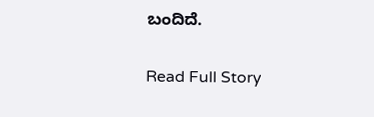ಬಂದಿದೆ.

Read Full Story